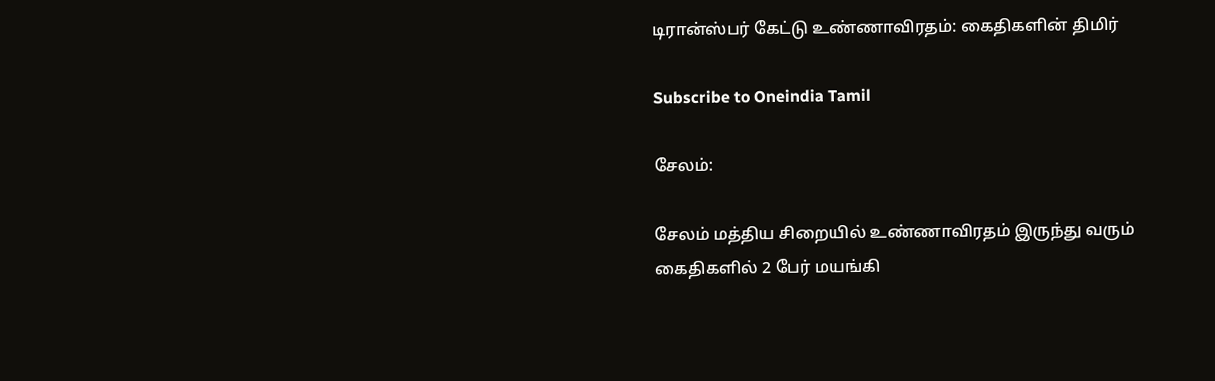டிரான்ஸ்பர் கேட்டு உண்ணாவிரதம்: கைதிகளின் திமிர்

Subscribe to Oneindia Tamil

சேலம்:

சேலம் மத்திய சிறையில் உண்ணாவிரதம் இருந்து வரும் கைதிகளில் 2 பேர் மயங்கி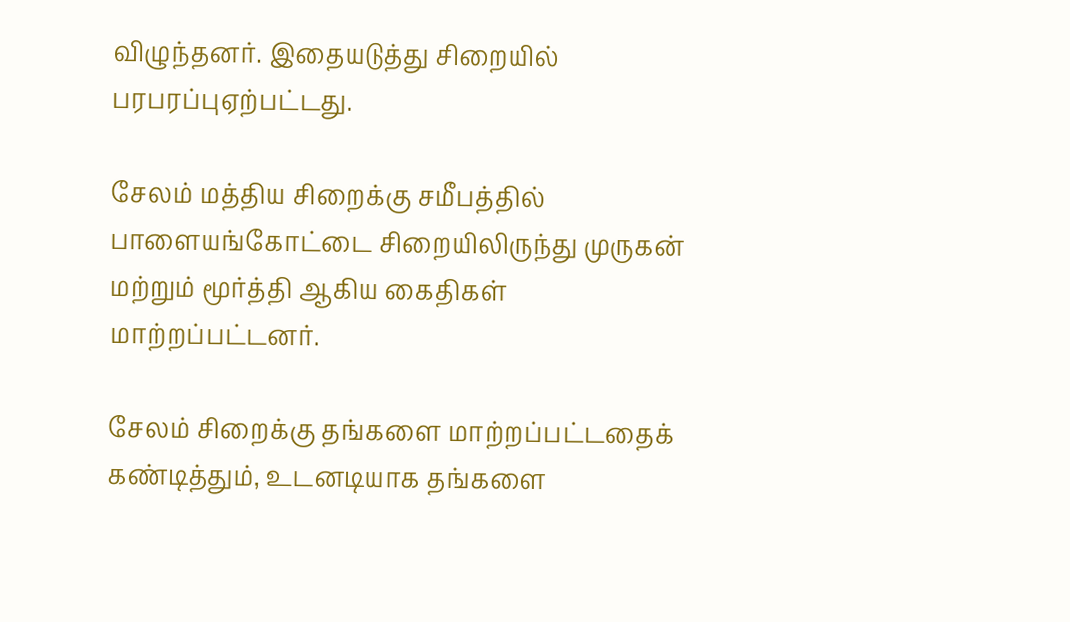விழுந்தனர். இதையடுத்து சிறையில் பரபரப்புஏற்பட்டது.

சேலம் மத்திய சிறைக்கு சமீபத்தில் பாளையங்கோட்டை சிறையிலிருந்து முருகன் மற்றும் மூர்த்தி ஆகிய கைதிகள் மாற்றப்பட்டனர்.

சேலம் சிறைக்கு தங்களை மாற்றப்பட்டதைக் கண்டித்தும், உடனடியாக தங்களை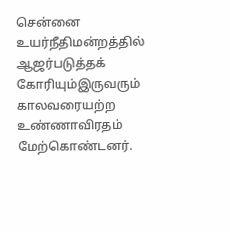சென்னை உயர்நீதிமன்றத்தில் ஆஜர்படுத்தக் கோரியும்இருவரும் காலவரையற்ற உண்ணாவிரதம் மேற்கொண்டனர்.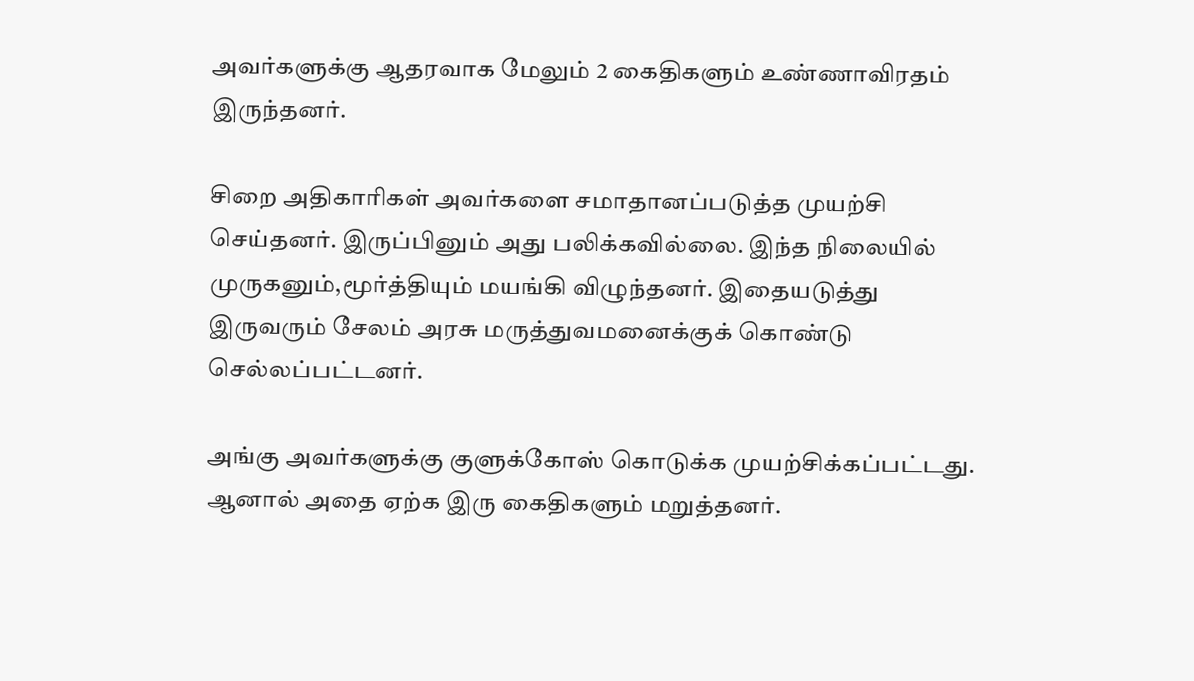அவர்களுக்கு ஆதரவாக மேலும் 2 கைதிகளும் உண்ணாவிரதம் இருந்தனர்.

சிறை அதிகாரிகள் அவர்களை சமாதானப்படுத்த முயற்சி செய்தனர். இருப்பினும் அது பலிக்கவில்லை. இந்த நிலையில் முருகனும்,மூர்த்தியும் மயங்கி விழுந்தனர். இதையடுத்து இருவரும் சேலம் அரசு மருத்துவமனைக்குக் கொண்டு செல்லப்பட்டனர்.

அங்கு அவர்களுக்கு குளுக்கோஸ் கொடுக்க முயற்சிக்கப்பட்டது. ஆனால் அதை ஏற்க இரு கைதிகளும் மறுத்தனர்.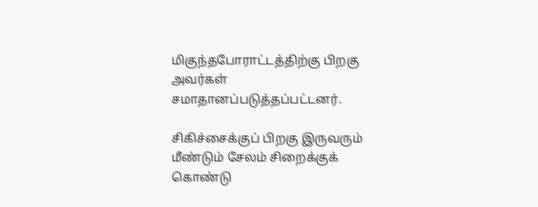மிகுந்தபோராட்டத்திற்கு பிறகு அவர்கள் சமாதானப்படுத்தப்பட்டனர்.

சிகிச்சைக்குப் பிறகு இருவரும் மீண்டும் சேலம் சிறைக்குக் கொண்டு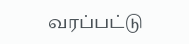வரப்பட்டு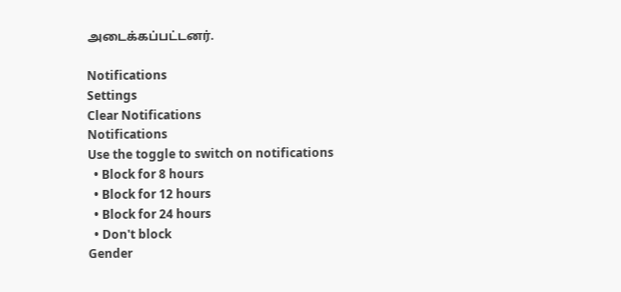அடைக்கப்பட்டனர்.

Notifications
Settings
Clear Notifications
Notifications
Use the toggle to switch on notifications
  • Block for 8 hours
  • Block for 12 hours
  • Block for 24 hours
  • Don't block
Gender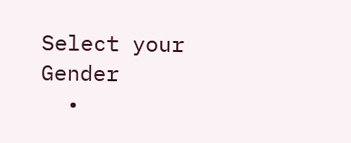Select your Gender
  •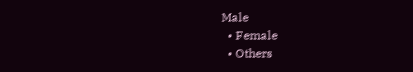Male
  • Female
  • Others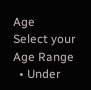Age
Select your Age Range
  • Under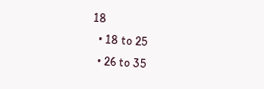18
  • 18 to 25
  • 26 to 35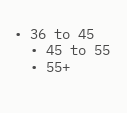• 36 to 45
  • 45 to 55
  • 55+